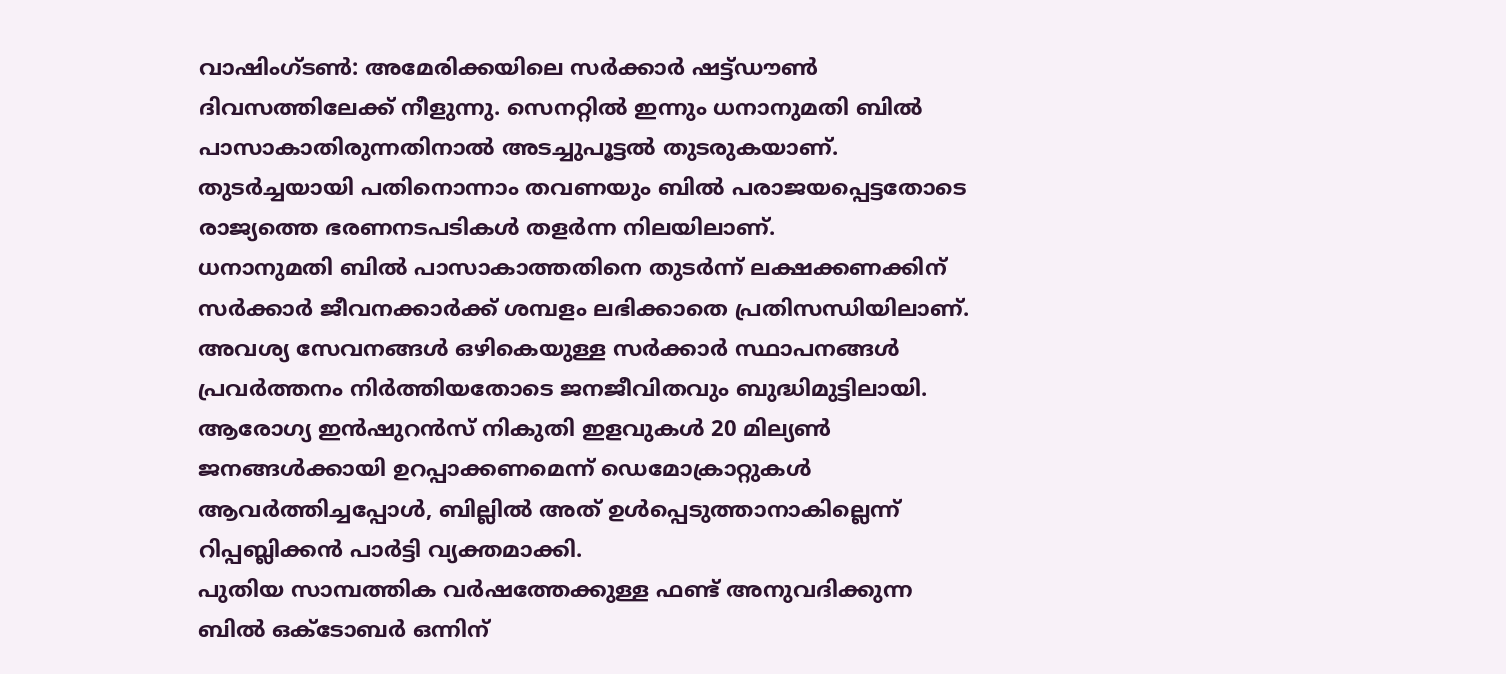വാഷിംഗ്ടൺ: അമേരിക്കയിലെ സർക്കാർ ഷട്ട്ഡൗൺ ദിവസത്തിലേക്ക് നീളുന്നു. സെനറ്റിൽ ഇന്നും ധനാനുമതി ബിൽ പാസാകാതിരുന്നതിനാൽ അടച്ചുപൂട്ടൽ തുടരുകയാണ്. തുടർച്ചയായി പതിനൊന്നാം തവണയും ബിൽ പരാജയപ്പെട്ടതോടെ രാജ്യത്തെ ഭരണനടപടികൾ തളർന്ന നിലയിലാണ്.
ധനാനുമതി ബിൽ പാസാകാത്തതിനെ തുടർന്ന് ലക്ഷക്കണക്കിന് സർക്കാർ ജീവനക്കാർക്ക് ശമ്പളം ലഭിക്കാതെ പ്രതിസന്ധിയിലാണ്. അവശ്യ സേവനങ്ങൾ ഒഴികെയുള്ള സർക്കാർ സ്ഥാപനങ്ങൾ പ്രവർത്തനം നിർത്തിയതോടെ ജനജീവിതവും ബുദ്ധിമുട്ടിലായി.
ആരോഗ്യ ഇൻഷുറൻസ് നികുതി ഇളവുകൾ 20 മില്യൺ ജനങ്ങൾക്കായി ഉറപ്പാക്കണമെന്ന് ഡെമോക്രാറ്റുകൾ ആവർത്തിച്ചപ്പോൾ, ബില്ലിൽ അത് ഉൾപ്പെടുത്താനാകില്ലെന്ന് റിപ്പബ്ലിക്കൻ പാർട്ടി വ്യക്തമാക്കി.
പുതിയ സാമ്പത്തിക വർഷത്തേക്കുള്ള ഫണ്ട് അനുവദിക്കുന്ന ബിൽ ഒക്ടോബർ ഒന്നിന്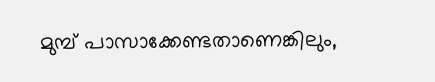മുമ്പ് പാസാക്കേണ്ടതാണെങ്കിലും,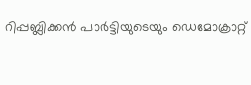റിപ്പബ്ലിക്കൻ പാർട്ടിയുടെയും ഡെമോക്രാറ്റ്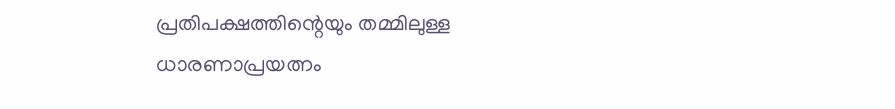പ്രതിപക്ഷത്തിന്റെയും തമ്മിലുള്ള ധാരണാപ്രയത്നം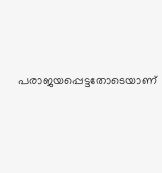പരാജയപ്പെട്ടതോടെയാണ്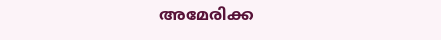അമേരിക്ക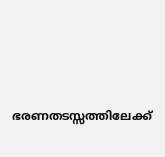ഭരണതടസ്സത്തിലേക്ക്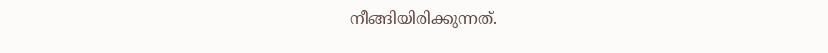നീങ്ങിയിരിക്കുന്നത്.